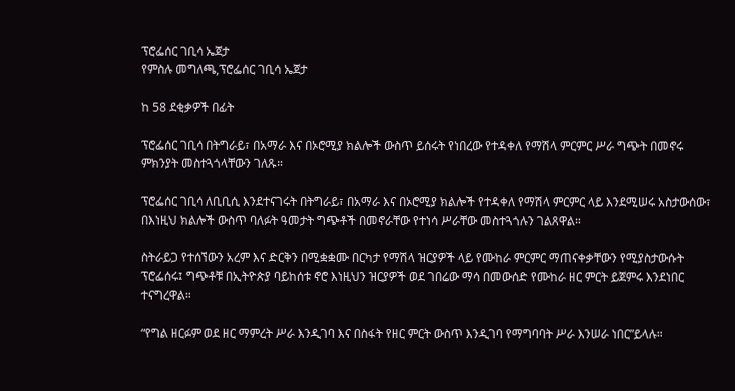ፕሮፌሰር ገቢሳ ኤጀታ
የምስሉ መግለጫ,ፕሮፌሰር ገቢሳ ኤጀታ

ከ 58 ደቂቃዎች በፊት

ፕሮፌሰር ገቢሳ በትግራይ፣ በአማራ እና በኦሮሚያ ክልሎች ውስጥ ይሰሩት የነበረው የተዳቀለ የማሽላ ምርምር ሥራ ግጭት በመኖሩ ምክንያት መስተጓጎላቸውን ገለጹ።

ፕሮፌሰር ገቢሳ ለቢቢሲ እንደተናገሩት በትግራይ፣ በአማራ እና በኦሮሚያ ክልሎች የተዳቀለ የማሽላ ምርምር ላይ እንደሚሠሩ አስታውሰው፣ በእነዚህ ክልሎች ውስጥ ባለፉት ዓመታት ግጭቶች በመኖራቸው የተነሳ ሥራቸው መስተጓጎሉን ገልጸዋል።

ስትራይጋ የተሰኘውን አረም እና ድርቅን በሚቋቋሙ በርካታ የማሽላ ዝርያዎች ላይ የሙከራ ምርምር ማጠናቀቃቸውን የሚያስታውሱት ፕሮፌሰሩ፤ ግጭቶቹ በኢትዮጵያ ባይከሰቱ ኖሮ እነዚህን ዝርያዎች ወደ ገበሬው ማሳ በመውሰድ የሙከራ ዘር ምርት ይጀምሩ እንደነበር ተናግረዋል።

“የግል ዘርፉም ወደ ዘር ማምረት ሥራ እንዲገባ እና በስፋት የዘር ምርት ውስጥ እንዲገባ የማግባባት ሥራ እንሠራ ነበር”ይላሉ።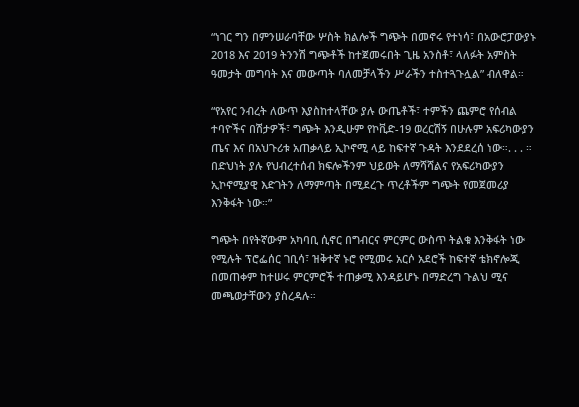“ነገር ግን በምንሠራባቸው ሦስት ክልሎች ግጭት በመኖሩ የተነሳ፣ በአውሮፓውያኑ 2018 እና 2019 ትንንሽ ግጭቶች ከተጀመሩበት ጊዜ አንስቶ፣ ላለፉት አምስት ዓመታት መግባት እና መውጣት ባለመቻላችን ሥራችን ተስተጓጉሏል” ብለዋል።

“የአየር ንብረት ለውጥ እያስከተላቸው ያሉ ውጤቶች፣ ተምችን ጨምሮ የሰብል ተባዮችና በሽታዎች፣ ግጭት እንዲሁም የኮቪድ-19 ወረርሽኝ በሁሉም አፍሪካውያን ጤና እና በአህጉሪቱ አጠቃላይ ኢኮኖሚ ላይ ከፍተኛ ጉዳት እንደደረሰ ነው።. . . ። በድህነት ያሉ የህብረተሰብ ክፍሎችንም ህይወት ለማሻሻልና የአፍሪካውያን ኢኮኖሚያዊ እድገትን ለማምጣት በሚደረጉ ጥረቶችም ግጭት የመጀመሪያ እንቅፋት ነው።”

ግጭት በየትኛውም አካባቢ ሲኖር በግብርና ምርምር ውስጥ ትልቁ እንቅፋት ነው የሚሉት ፕሮፌሰር ገቢሳ፣ ዝቅተኛ ኑሮ የሚመሩ አርሶ አደሮች ከፍተኛ ቴክኖሎጂ በመጠቀም ከተሠሩ ምርምሮች ተጠቃሚ እንዳይሆኑ በማድረግ ጉልህ ሚና መጫወታቸውን ያስረዳሉ።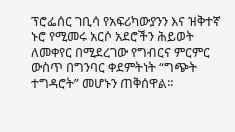ፕሮፌሰር ገቢሳ የአፍሪካውያንን እና ዝቅተኛ ኑሮ የሚመሩ አርሶ አደሮችን ሕይወት ለመቀየር በሚደረገው የግብርና ምርምር ውስጥ በግንባር ቀደምትነት “ግጭት ተግዳሮት” መሆኑን ጠቅሰዋል።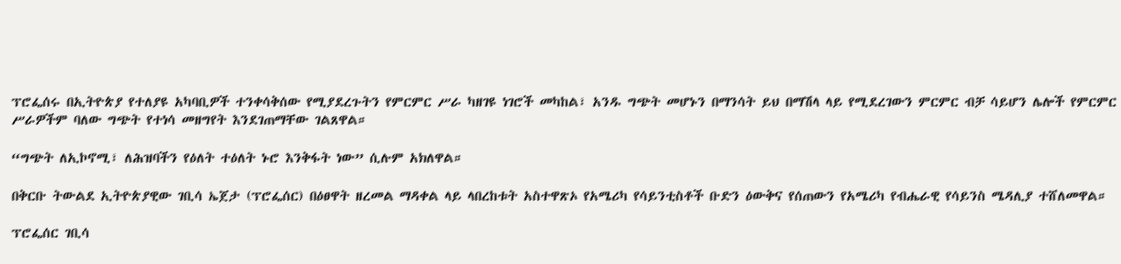ፕሮፌሰሩ በኢትዮጵያ የተለያዩ አካባቢዎች ተንቀሳቅሰው የሚያደረጉትን የምርምር ሥራ ካዘገዩ ነገሮች መካከል፣ አንዱ ግጭት መሆኑን በማንሳት ይህ በማሽላ ላይ የሚደረገውን ምርምር ብቻ ሳይሆን ሌሎች የምርምር ሥራዎችም ባለው ግጭት የተነሳ መዘግየት እንደገጠማቸው ገልጸዋል።

“ግጭት ለኢኮኖሚ፣ ለሕዝባችን የዕለት ተዕለት ኑሮ እንቅፋት ነው” ሲሉም አክለዋል።

በቅርቡ ትውልደ ኢትዮጵያዊው ገቢሳ ኤጀታ (ፕሮፌሰር) በዕፀዋት ዘረመል ማዳቀል ላይ ላበረከቱት አስተዋጽኦ የአሜሪካ የሳይንቲስቶች ቡድን ዕውቅና የሰጠውን የአሜሪካ የብሔራዊ የሳይንስ ሜዳሊያ ተሸለመዋል።

ፕሮፌሰር ገቢሳ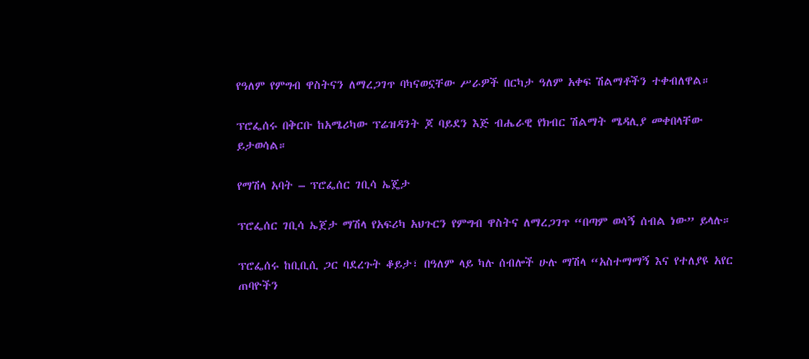የዓለም የምግብ ዋስትናን ለማረጋገጥ ባካናወኗቸው ሥራዎች በርካታ ዓለም አቀፍ ሽልማቶችን ተቀብለዋል።

ፕሮፌሰሩ በቅርቡ ከአሜሪካው ፕሬዝዳንት ጆ ባይደን እጅ ብሔራዊ የክብር ሽልማት ሜዳሊያ መቀበላቸው ይታወሳል።

የማሽላ አባት – ፕሮፌሰር ገቢሳ ኤጄታ

ፕሮፌሰር ገቢሳ ኤጀታ ማሽላ የአፍሪካ አህጉርን የምግብ ዋስትና ለማረጋገጥ “በጣም ወሳኝ ሰብል ነው” ይላሉ።

ፕሮፌሰሩ ከቢቢሲ ጋር ባደረጉት ቆይታ፣ በዓለም ላይ ካሉ ሰብሎች ሁሉ ማሽላ “አስተማማኝ እና የተለያዩ አየር ጠባዮችን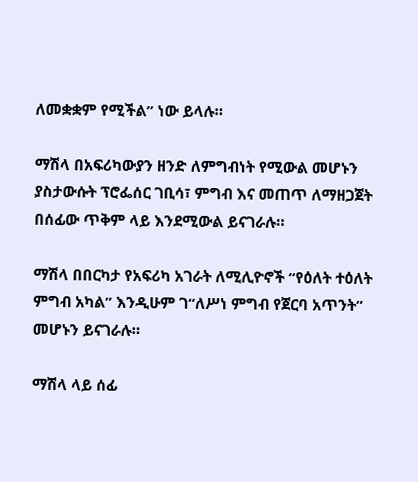ለመቋቋም የሚችል” ነው ይላሉ።

ማሽላ በአፍሪካውያን ዘንድ ለምግብነት የሚውል መሆኑን ያስታውሱት ፕሮፌሰር ገቢሳ፣ ምግብ እና መጠጥ ለማዘጋጀት በሰፊው ጥቅም ላይ እንደሚውል ይናገራሉ።

ማሽላ በበርካታ የአፍሪካ አገራት ለሚሊዮኖች “የዕለት ተዕለት ምግብ አካል” እንዲሁም ገ“ለሥነ ምግብ የጀርባ አጥንት” መሆኑን ይናገራሉ።

ማሽላ ላይ ሰፊ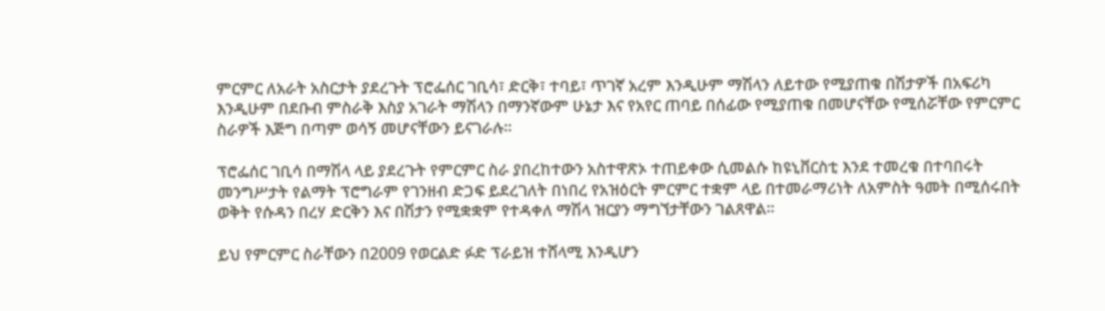ምርምር ለአራት አስርታት ያደረጉት ፕሮፌሰር ገቢሳ፣ ድርቅ፣ ተባይ፣ ጥገኛ አረም እንዲሁም ማሽላን ለይተው የሚያጠቁ በሽታዎች በአፍሪካ እንዲሁም በደቡብ ምስራቅ እስያ አገራት ማሽላን በማንኛውም ሁኔታ እና የአየር ጠባይ በሰፊው የሚያጠቁ በመሆናቸው የሚሰሯቸው የምርምር ስራዎች እጅግ በጣም ወሳኝ መሆናቸውን ይናገራሉ።

ፕሮፌሰር ገቢሳ በማሽላ ላይ ያደረጉት የምርምር ስራ ያበረከተውን አስተዋጽኦ ተጠይቀው ሲመልሱ ከዩኒቨርስቲ እንደ ተመረቁ በተባበሩት መንግሥታት የልማት ፕሮግራም የገንዘብ ድጋፍ ይደረገለት በነበረ የአዝዕርት ምርምር ተቋም ላይ በተመራማሪነት ለአምስት ዓመት በሚሰሩበት ወቅት የሱዳን በረሃ ድርቅን እና በሽታን የሚቋቋም የተዳቀለ ማሽላ ዝርያን ማግኘታቸውን ገልጸዋል።

ይህ የምርምር ስራቸውን በ2009 የወርልድ ፉድ ፕራይዝ ተሸላሚ እንዲሆን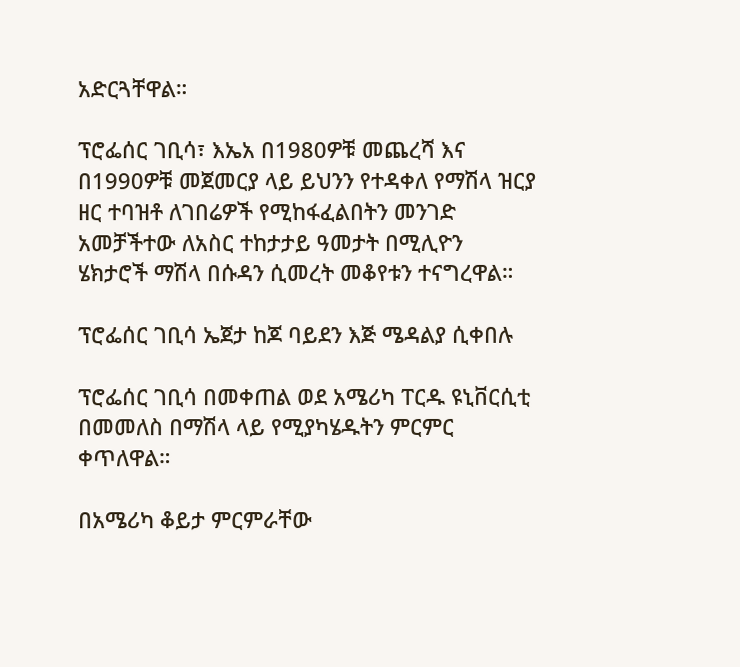አድርጓቸዋል።

ፕሮፌሰር ገቢሳ፣ እኤአ በ1980ዎቹ መጨረሻ እና በ1990ዎቹ መጀመርያ ላይ ይህንን የተዳቀለ የማሽላ ዝርያ ዘር ተባዝቶ ለገበሬዎች የሚከፋፈልበትን መንገድ አመቻችተው ለአስር ተከታታይ ዓመታት በሚሊዮን ሄክታሮች ማሽላ በሱዳን ሲመረት መቆየቱን ተናግረዋል።

ፕሮፌሰር ገቢሳ ኤጀታ ከጆ ባይደን እጅ ሜዳልያ ሲቀበሉ

ፕሮፌሰር ገቢሳ በመቀጠል ወደ አሜሪካ ፐርዱ ዩኒቨርሲቲ በመመለስ በማሽላ ላይ የሚያካሄዱትን ምርምር ቀጥለዋል።

በአሜሪካ ቆይታ ምርምራቸው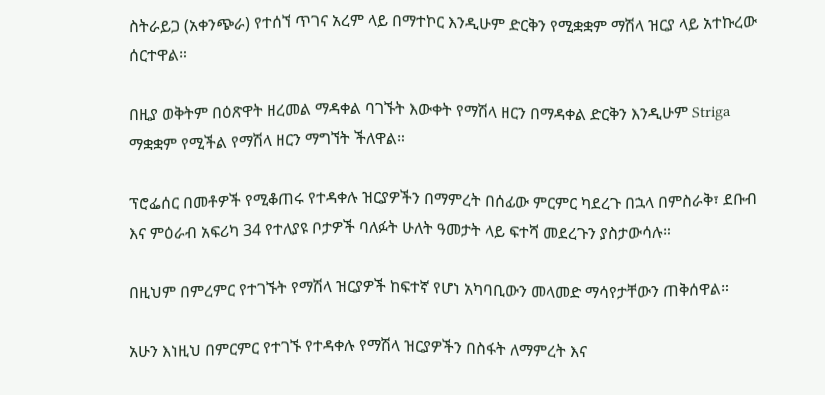ስትራይጋ (አቀንጭራ) የተሰኘ ጥገና አረም ላይ በማተኮር እንዲሁም ድርቅን የሚቋቋም ማሽላ ዝርያ ላይ አተኩረው ሰርተዋል።

በዚያ ወቅትም በዕጽዋት ዘረመል ማዳቀል ባገኙት እውቀት የማሽላ ዘርን በማዳቀል ድርቅን እንዲሁም Striga ማቋቋም የሚችል የማሽላ ዘርን ማግኘት ችለዋል።

ፕሮፌሰር በመቶዎች የሚቆጠሩ የተዳቀሉ ዝርያዎችን በማምረት በሰፊው ምርምር ካደረጉ በኋላ በምስራቅ፣ ደቡብ እና ምዕራብ አፍሪካ 34 የተለያዩ ቦታዎች ባለፉት ሁለት ዓመታት ላይ ፍተሻ መደረጉን ያስታውሳሉ።

በዚህም በምረምር የተገኙት የማሽላ ዝርያዎች ከፍተኛ የሆነ አካባቢውን መላመድ ማሳየታቸውን ጠቅሰዋል።

አሁን እነዚህ በምርምር የተገኙ የተዳቀሉ የማሽላ ዝርያዎችን በስፋት ለማምረት እና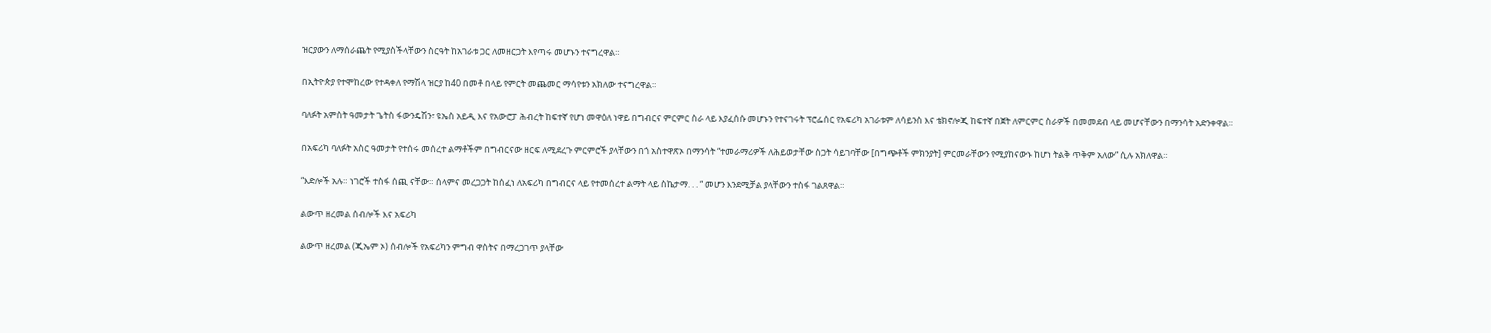ዝርያውን ለማሰራጨት የሚያስችላቸውን ስርዓት ከአገራቱ ጋር ለመዘርጋት እየጣሩ መሆኑን ተናግረዋል።

በኢትዮጵያ የተሞከረው የተዳቀለ የማሽላ ዝርያ ከ40 በመቶ በላይ የምርት መጨመር ማሳየቱን አክለው ተናግረዋል።

ባለፉት አምስት ዓመታት ጌትስ ፋውንዴሽን፣ ዩኤስ አይዲ እና የአውሮፓ ሕብረት ከፍተኛ የሆነ መዋዕለ ነዋይ በግብርና ምርምር ስራ ላይ እያፈሰሱ መሆኑን የተናገሩት ፕሮፌሰር የአፍሪካ አገራቱም ለሳይንስ እና ቴክኖሎጂ ከፍተኛ በጀት ለምርምር ስራዎች በመመደብ ላይ መሆናቸውን በማንሳት አድንቀዋል።

በአፍሪካ ባለፉት አስር ዓመታት የተሰሩ መሰረተ ልማቶችም በግብርናው ዘርፍ ለሚደረጉ ምርምሮች ያላቸውን በጎ አስተዋጽኦ በማንሳት “ተመራማሪዎች ለሕይወታቸው ስጋት ሳይገባቸው [በግጭቶች ምክንያት] ምርመራቸውን የሚያከናውኑ ከሆነ ትልቅ ጥቅም አለው” ሲሉ አክለዋል።

“እድሎች አሉ። ነገሮች ተስፋ ሰጪ ናቸው። ሰላምና መረጋጋት ከሰፈነ ለአፍሪካ በግብርና ላይ የተመሰረተ ልማት ላይ ስኬታማ. . . “ መሆን እንደሚቻል ያላቸውን ተስፋ ገልጸዋል።

ልውጥ ዘረመል ሰብሎች እና አፍሪካ

ልውጥ ዘረመል (ጂኤም ኦ) ሰብሎች የአፍሪካን ምግብ ዋስትና በማረጋገጥ ያላቸው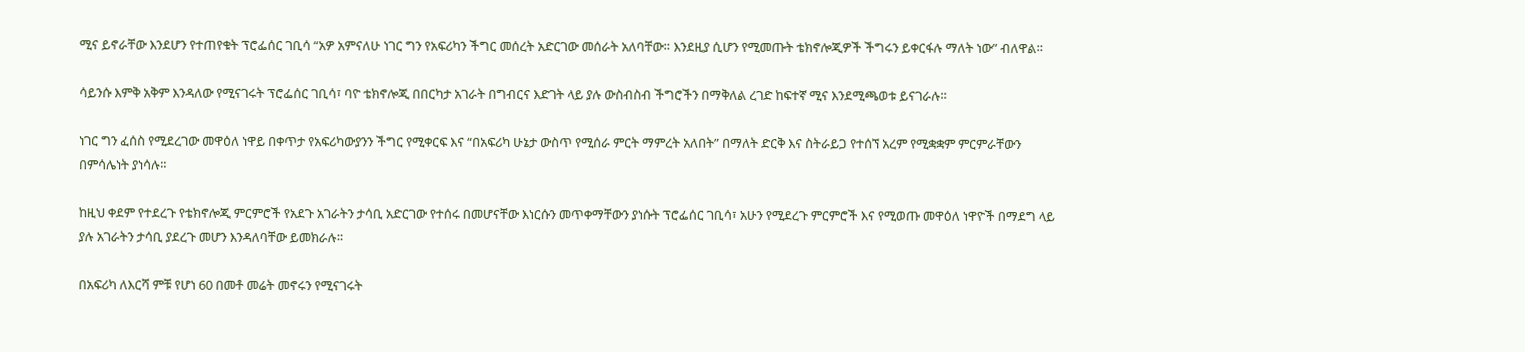ሚና ይኖራቸው እንደሆን የተጠየቁት ፕሮፌሰር ገቢሳ “አዎ አምናለሁ ነገር ግን የአፍሪካን ችግር መሰረት አድርገው መሰራት አለባቸው። እንደዚያ ሲሆን የሚመጡት ቴክኖሎጂዎች ችግሩን ይቀርፋሉ ማለት ነው” ብለዋል።

ሳይንሱ እምቅ አቅም እንዳለው የሚናገሩት ፕሮፌሰር ገቢሳ፣ ባዮ ቴክኖሎጂ በበርካታ አገራት በግብርና እድገት ላይ ያሉ ውስብስብ ችግሮችን በማቅለል ረገድ ከፍተኛ ሚና እንደሚጫወቱ ይናገራሉ።

ነገር ግን ፈሰስ የሚደረገው መዋዕለ ነዋይ በቀጥታ የአፍሪካውያንን ችግር የሚቀርፍ እና “በአፍሪካ ሁኔታ ውስጥ የሚሰራ ምርት ማምረት አለበት” በማለት ድርቅ እና ስትራይጋ የተሰኘ አረም የሚቋቋም ምርምራቸውን በምሳሌነት ያነሳሉ።

ከዚህ ቀደም የተደረጉ የቴክኖሎጂ ምርምሮች የአደጉ አገራትን ታሳቢ አድርገው የተሰሩ በመሆናቸው እነርሱን መጥቀማቸውን ያነሱት ፕሮፌሰር ገቢሳ፣ አሁን የሚደረጉ ምርምሮች እና የሚወጡ መዋዕለ ነዋዮች በማደግ ላይ ያሉ አገራትን ታሳቢ ያደረጉ መሆን እንዳለባቸው ይመክራሉ።

በአፍሪካ ለእርሻ ምቹ የሆነ 60 በመቶ መሬት መኖሩን የሚናገሩት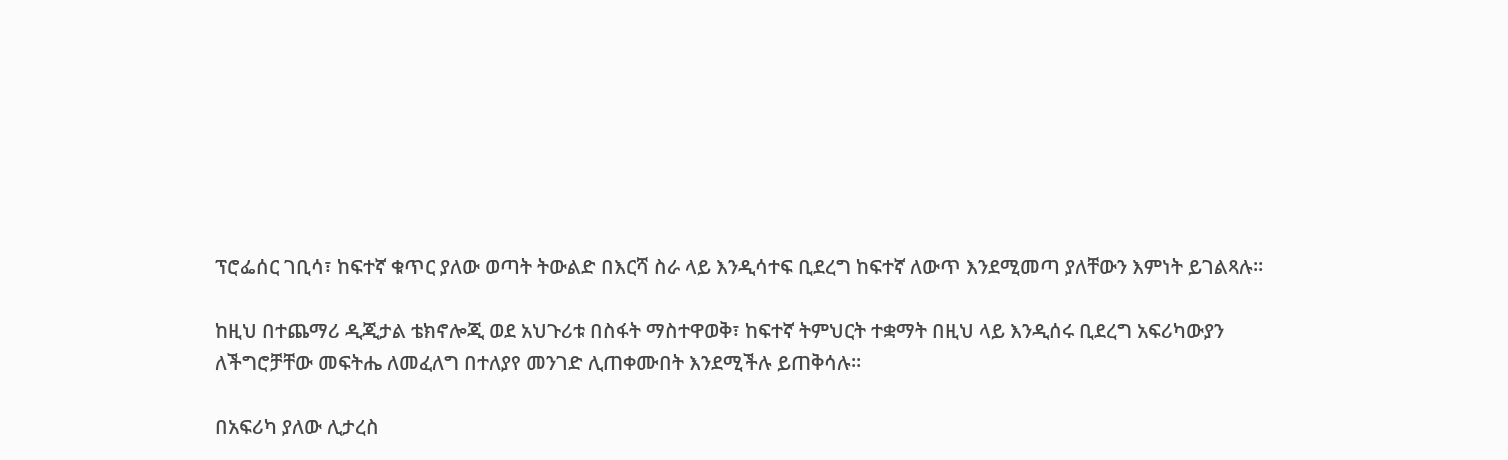ፕሮፌሰር ገቢሳ፣ ከፍተኛ ቁጥር ያለው ወጣት ትውልድ በእርሻ ስራ ላይ እንዲሳተፍ ቢደረግ ከፍተኛ ለውጥ እንደሚመጣ ያለቸውን እምነት ይገልጻሉ።

ከዚህ በተጨማሪ ዲጂታል ቴክኖሎጂ ወደ አህጉሪቱ በስፋት ማስተዋወቅ፣ ከፍተኛ ትምህርት ተቋማት በዚህ ላይ እንዲሰሩ ቢደረግ አፍሪካውያን ለችግሮቻቸው መፍትሔ ለመፈለግ በተለያየ መንገድ ሊጠቀሙበት እንደሚችሉ ይጠቅሳሉ።

በአፍሪካ ያለው ሊታረስ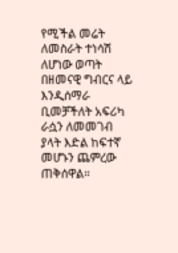የሚችል መሬት ለመስራት ተነሳሽ ለሆነው ወጣት በዘመናዊ ግብርና ላይ እንዲሰማራ ቢመቻችለት አፍሪካ ራሷን ለመመገብ ያላት እድል ከፍተኛ መሆኑን ጨምረው ጠቅሰዋል።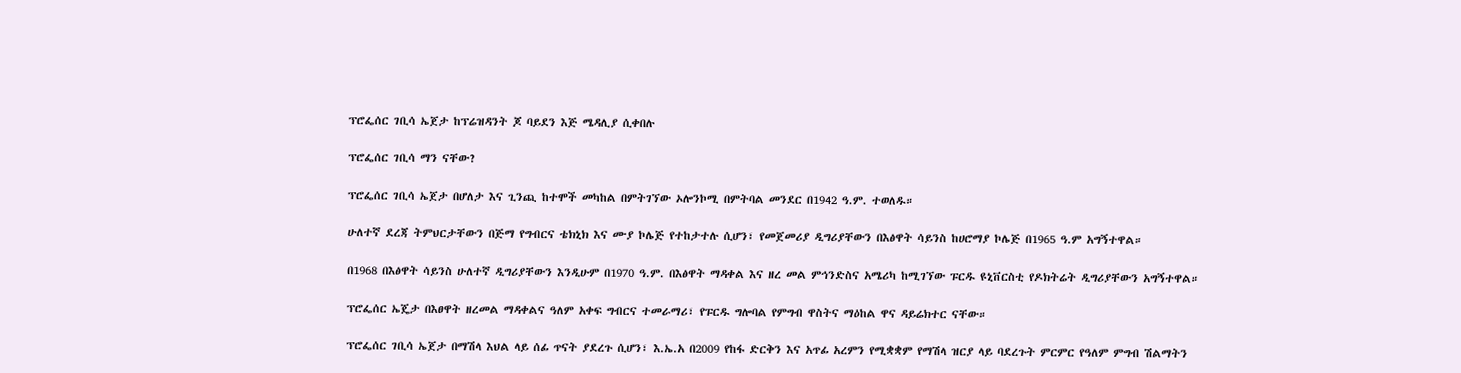ፕሮፌሰር ገቢሳ ኤጀታ ከፕሬዝዳንት ጆ ባይደን እጅ ሜዳሊያ ሲቀበሉ

ፕሮፌሰር ገቢሳ ማን ናቸው?

ፕሮፌሰር ገቢሳ ኤጀታ በሆለታ እና ጊንጪ ከተሞች መካከል በምትገኘው ኦሎንኮሚ በምትባል መንደር በ1942 ዓ.ም. ተወለዱ።

ሁለተኛ ደረጃ ትምህርታቸውን በጅማ የግብርና ቴክኒክ እና ሙያ ኮሌጅ የተከታተሉ ሲሆን፣ የመጀመሪያ ዲግሪያቸውን በእፅዋት ሳይንስ ከሀሮማያ ኮሌጅ በ1965 ዓ.ም አግኝተዋል።

በ1968 በእፅዋት ሳይንስ ሁለተኛ ዲግሪያቸውን እንዲሁም በ1970 ዓ.ም. በእፅዋት ማዳቀል እና ዘረ መል ምኅንድስና አሜሪካ ከሚገኘው ፑርዱ ዩኒቨርስቲ የዶክትሬት ዲግሪያቸውን አግኝተዋል።

ፕሮፌሰር ኤጄታ በእፀዋት ዘረመል ማዳቀልና ዓለም አቀፍ ግብርና ተመራማሪ፣ የፑርዱ ግሎባል የምግብ ዋስትና ማዕከል ዋና ዳይሬክተር ናቸው።

ፕሮፌሰር ገቢሳ ኤጀታ በማሽላ እህል ላይ ሰፊ ጥናት ያደረጉ ሲሆን፣ እ.ኤ.አ በ2009 የከፋ ድርቅን እና አጥፊ አረምን የሚቋቋም የማሽላ ዝርያ ላይ ባደረጉት ምርምር የዓለም ምግብ ሽልማትን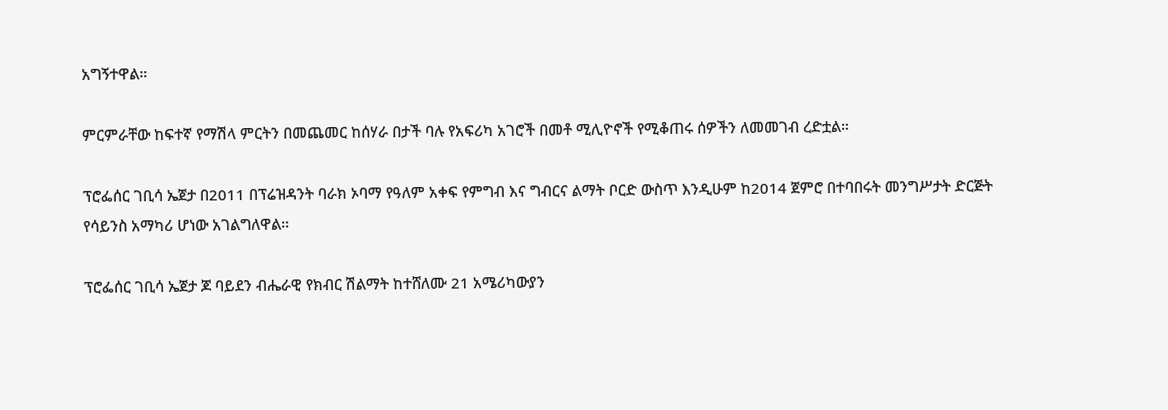አግኝተዋል።

ምርምራቸው ከፍተኛ የማሽላ ምርትን በመጨመር ከሰሃራ በታች ባሉ የአፍሪካ አገሮች በመቶ ሚሊዮኖች የሚቆጠሩ ሰዎችን ለመመገብ ረድቷል።

ፕሮፌሰር ገቢሳ ኤጀታ በ2011 በፕሬዝዳንት ባራክ ኦባማ የዓለም አቀፍ የምግብ እና ግብርና ልማት ቦርድ ውስጥ እንዲሁም ከ2014 ጀምሮ በተባበሩት መንግሥታት ድርጅት የሳይንስ አማካሪ ሆነው አገልግለዋል።

ፕሮፌሰር ገቢሳ ኤጀታ ጆ ባይደን ብሔራዊ የክብር ሽልማት ከተሸለሙ 21 አሜሪካውያን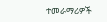ተመራማሪዎች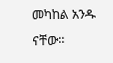መካከል አንዱ ናቸው።